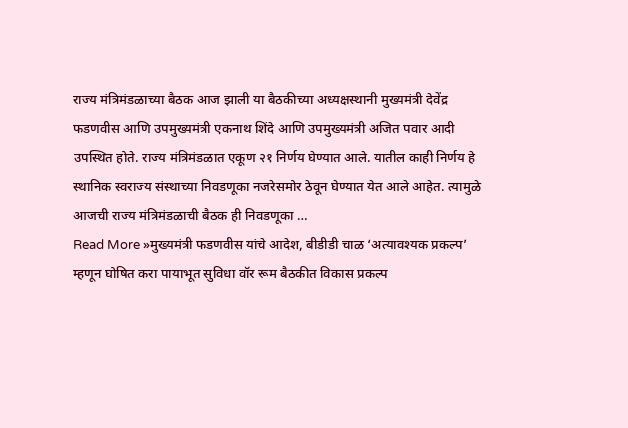राज्य मंत्रिमंडळाच्या बैठक आज झाली या बैठकीच्या अध्यक्षस्थानी मुख्यमंत्री देवेंद्र फडणवीस आणि उपमुख्यमंत्री एकनाथ शिंदे आणि उपमुख्यमंत्री अजित पवार आदी उपस्थित होते. राज्य मंत्रिमंडळात एकूण २१ निर्णय घेण्यात आले. यातील काही निर्णय हे स्थानिक स्वराज्य संस्थाच्या निवडणूका नजरेसमोर ठेवून घेण्यात येत आले आहेत. त्यामुळे आजची राज्य मंत्रिमंडळाची बैठक ही निवडणूका …
Read More »मुख्यमंत्री फडणवीस यांचे आदेश, बीडीडी चाळ ‘अत्यावश्यक प्रकल्प’ म्हणून घोषित करा पायाभूत सुविधा वॉर रूम बैठकीत विकास प्रकल्प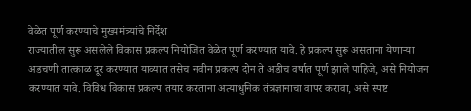वेळेत पूर्ण करण्याचे मुख्यमंत्र्यांचे निर्देश
राज्यातील सुरू असलेले विकास प्रकल्प नियोजित वेळेत पूर्ण करण्यात यावे. हे प्रकल्प सुरू असताना येणाऱ्या अडचणी तात्काळ दूर करण्यात याव्यात तसेच नवीन प्रकल्प दोन ते अडीच वर्षात पूर्ण झाले पाहिजे, असे नियोजन करण्यात यावे. विविध विकास प्रकल्प तयार करताना अत्याधुनिक तंत्रज्ञानाचा वापर करावा, असे स्पष्ट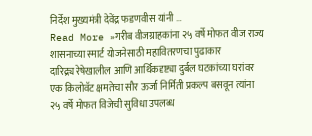निर्देश मुख्यमंत्री देवेंद्र फडणवीस यांनी …
Read More »गरीब वीजग्राहकांना २५ वर्षे मोफत वीज राज्य शासनाच्या स्मार्ट योजनेसाठी महावितरणचा पुढाकार
दारिद्र्य रेषेखालील आणि आर्थिकदृष्ट्या दुर्बल घटकांच्या घरांवर एक किलोवॅट क्षमतेचा सौर ऊर्जा निर्मिती प्रकल्प बसवून त्यांना २५ वर्षे मोफत विजेची सुविधा उपलब्ध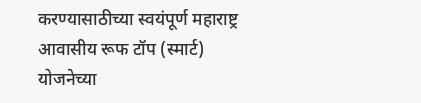करण्यासाठीच्या स्वयंपूर्ण महाराष्ट्र आवासीय रूफ टॉप (स्मार्ट) योजनेच्या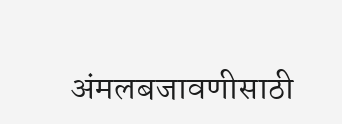अंमलबजावणीसाठी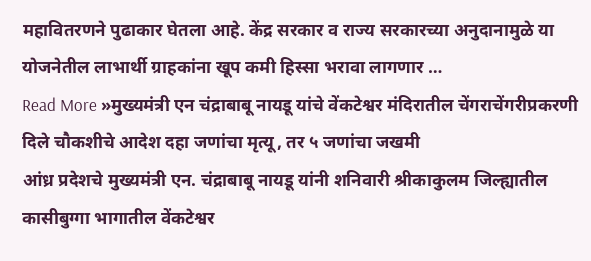महावितरणने पुढाकार घेतला आहे. केंद्र सरकार व राज्य सरकारच्या अनुदानामुळे या योजनेतील लाभार्थी ग्राहकांना खूप कमी हिस्सा भरावा लागणार …
Read More »मुख्यमंत्री एन चंद्राबाबू नायडू यांचे वेंकटेश्वर मंदिरातील चेंगराचेंगरीप्रकरणी दिले चौकशीचे आदेश दहा जणांचा मृत्यू, तर ५ जणांचा जखमी
आंध्र प्रदेशचे मुख्यमंत्री एन. चंद्राबाबू नायडू यांनी शनिवारी श्रीकाकुलम जिल्ह्यातील कासीबुग्गा भागातील वेंकटेश्वर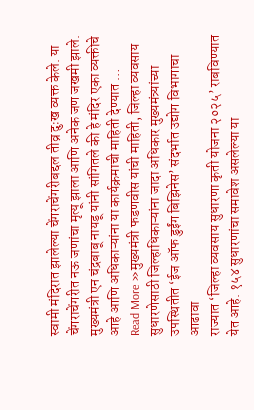स्वामी मंदिरात झालेल्या चेंगराचेंगरीबद्दल तीव्र दुःख व्यक्त केले. या चेंगराचेंगरीत नऊ जणांचा मृत्यू झाला आणि अनेक जण जखमी झाले. मुख्यमंत्री एन चंद्रबाबू नायडू यांनी सांगितले की हे मंदिर एका व्यक्तीचे आहे आणि अधिकाऱ्यांना या कार्यक्रमाची माहिती देण्यात …
Read More »मुख्यमंत्री फडणवीस यांची माहिती, जिल्हा व्यवसाय सुधारणेसाठी जिल्हाधिकाऱ्यांना जादा अधिकार मुख्यमंत्र्यांच्या उपस्थितीत ‘ईज ऑफ डुईंग बिझिनेस’ संदर्भात उद्योग विभागाचा आढावा
राज्यात ‘जिल्हा व्यवसाय सुधारणा कृती योजना २०२५’ राबविण्यात येत आहे. १५४ सुधारणांचा समावेश असलेल्या या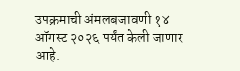उपक्रमाची अंमलबजावणी १४ ऑगस्ट २०२६ पर्यंत केली जाणार आहे.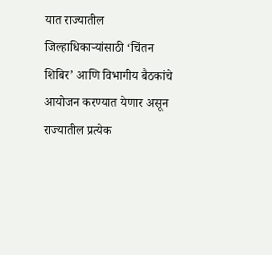यात राज्यातील जिल्हाधिकाऱ्यांसाठी ‘चिंतन शिबिर’ आणि विभागीय बैठकांचे आयोजन करण्यात येणार असून राज्यातील प्रत्येक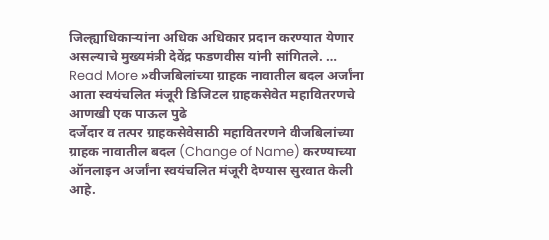जिल्ह्याधिकाऱ्यांना अधिक अधिकार प्रदान करण्यात येणार असल्याचे मुख्यमंत्री देवेंद्र फडणवीस यांनी सांगितले. …
Read More »वीजबिलांच्या ग्राहक नावातील बदल अर्जांना आता स्वयंचलित मंजूरी डिजिटल ग्राहकसेवेत महावितरणचे आणखी एक पाऊल पुढे
दर्जेदार व तत्पर ग्राहकसेवेसाठी महावितरणने वीजबिलांच्या ग्राहक नावातील बदल (Change of Name) करण्याच्या ऑनलाइन अर्जांना स्वयंचलित मंजूरी देण्यास सुरवात केली आहे.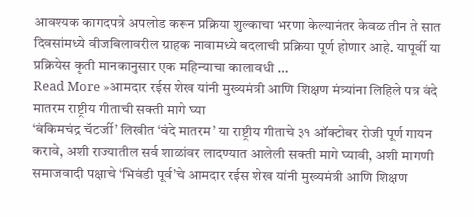आवश्यक कागदपत्रे अपलोड करून प्रक्रिया शुल्काचा भरणा केल्यानंतर केवळ तीन ते सात दिवसांमध्ये वीजबिलावरील ग्राहक नावामध्ये बदलाची प्रक्रिया पूर्ण होणार आहे. यापूर्वी या प्रक्रियेस कृती मानकानुसार एक महिन्याचा कालावधी …
Read More »आमदार रईस शेख यांनी मुख्यमंत्री आणि शिक्षण मंत्र्यांना लिहिले पत्र वंदे मातरम राष्ट्रीय गीताची सक्ती मागे घ्या
‘बंकिमचंद्र चॅटर्जी’ लिखीत ‘वंदे मातरम’ या राष्ट्रीय गीताचे ३१ ऑक्टोबर रोजी पूर्ण गायन करावे, अशी राज्यातील सर्व शाळांवर लादण्यात आलेली सक्ती मागे घ्यावी, अशी मागणी समाजवादी पक्षाचे ‘भिवंडी पूर्व’चे आमदार रईस शेख यांनी मुख्यमंत्री आणि शिक्षण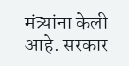मंत्र्यांना केली आहे. सरकार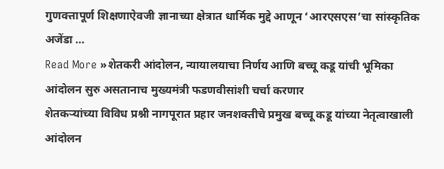गुणवत्तापूर्ण शिक्षणाऐवजी ज्ञानाच्या क्षेत्रात धार्मिक मुद्दे आणून ‘आरएसएस’चा सांस्कृतिक अजेंडा …
Read More »शेतकरी आंदोलन, न्यायालयाचा निर्णय आणि बच्चू कडू यांची भूमिका आंदोलन सुरु असतानाच मुख्यमंत्री फडणवीसांशी चर्चा करणार
शेतकऱ्यांच्या विविध प्रश्नी नागपूरात प्रहार जनशक्तीचे प्रमुख बच्चू कडू यांच्या नेतृत्वाखाली आंदोलन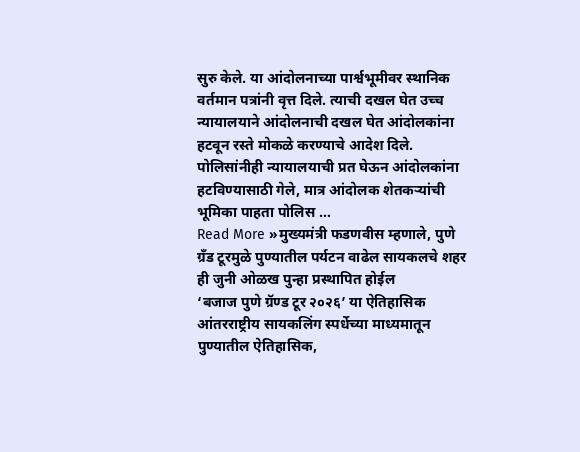सुरु केले. या आंदोलनाच्या पार्श्वभूमीवर स्थानिक वर्तमान पत्रांनी वृत्त दिले. त्याची दखल घेत उच्च न्यायालयाने आंदोलनाची दखल घेत आंदोलकांना हटवून रस्ते मोकळे करण्याचे आदेश दिले. पोलिसांनीही न्यायालयाची प्रत घेऊन आंदोलकांना हटविण्यासाठी गेले, मात्र आंदोलक शेतकऱ्यांची भूमिका पाहता पोलिस …
Read More »मुख्यमंत्री फडणवीस म्हणाले, पुणे ग्रँड टूरमुळे पुण्यातील पर्यटन वाढेल सायकलचे शहर ही जुनी ओळख पुन्हा प्रस्थापित होईल
‘बजाज पुणे ग्रॅण्ड टूर २०२६’ या ऐतिहासिक आंतरराष्ट्रीय सायकलिंग स्पर्धेच्या माध्यमातून पुण्यातील ऐतिहासिक,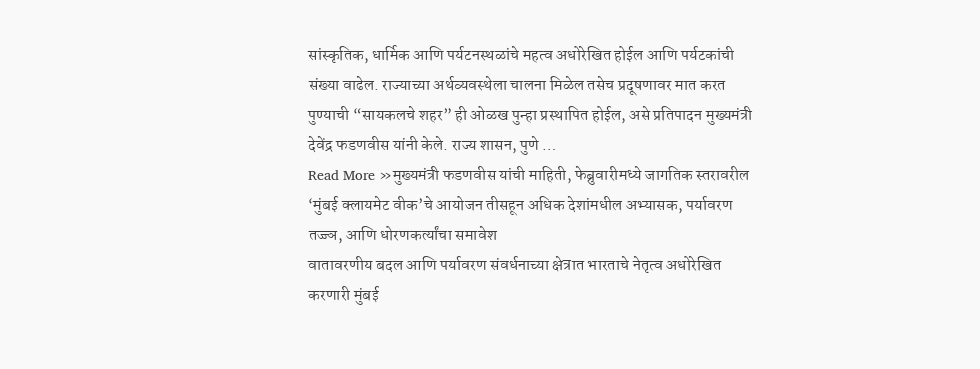सांस्कृतिक, धार्मिक आणि पर्यटनस्थळांचे महत्व अधोरेखित होईल आणि पर्यटकांची संख्या वाढेल. राज्याच्या अर्थव्यवस्थेला चालना मिळेल तसेच प्रदूषणावर मात करत पुण्याची “सायकलचे शहर” ही ओळख पुन्हा प्रस्थापित होईल, असे प्रतिपादन मुख्यमंत्री देवेंद्र फडणवीस यांनी केले. राज्य शासन, पुणे …
Read More »मुख्यमंत्री फडणवीस यांची माहिती, फेब्रुवारीमध्ये जागतिक स्तरावरील ‘मुंबई क्लायमेट वीक’चे आयोजन तीसहून अधिक देशांमधील अभ्यासक, पर्यावरण तज्ज्ञ, आणि धोरणकर्त्यांचा समावेश
वातावरणीय बदल आणि पर्यावरण संवर्धनाच्या क्षेत्रात भारताचे नेतृत्व अधोरेखित करणारी मुंबई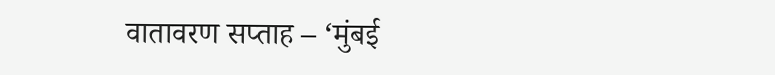वातावरण सप्ताह – ‘मुंबई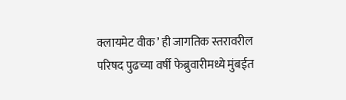क्लायमेट वीक’ ही जागतिक स्तरावरील परिषद पुढच्या वर्षी फेब्रुवारीमध्ये मुंबईत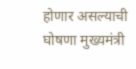होणार असल्याची घोषणा मुख्यमंत्री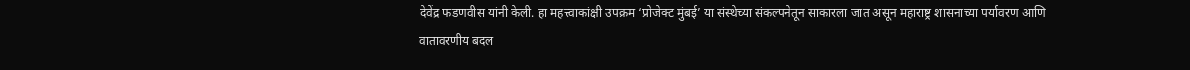देवेंद्र फडणवीस यांनी केली. हा महत्त्वाकांक्षी उपक्रम ‘प्रोजेक्ट मुंबई’ या संस्थेच्या संकल्पनेतून साकारला जात असून महाराष्ट्र शासनाच्या पर्यावरण आणि वातावरणीय बदल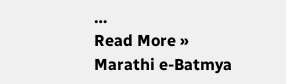…
Read More »
Marathi e-Batmya